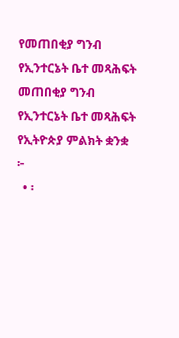የመጠበቂያ ግንብ የኢንተርኔት ቤተ መጻሕፍት
መጠበቂያ ግንብ
የኢንተርኔት ቤተ መጻሕፍት
የኢትዮጵያ ምልክት ቋንቋ
፦
  • ፡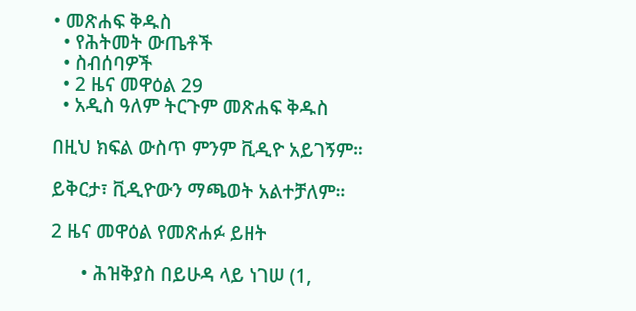• መጽሐፍ ቅዱስ
  • የሕትመት ውጤቶች
  • ስብሰባዎች
  • 2 ዜና መዋዕል 29
  • አዲስ ዓለም ትርጉም መጽሐፍ ቅዱስ

በዚህ ክፍል ውስጥ ምንም ቪዲዮ አይገኝም።

ይቅርታ፣ ቪዲዮውን ማጫወት አልተቻለም።

2 ዜና መዋዕል የመጽሐፉ ይዘት

      • ሕዝቅያስ በይሁዳ ላይ ነገሠ (1,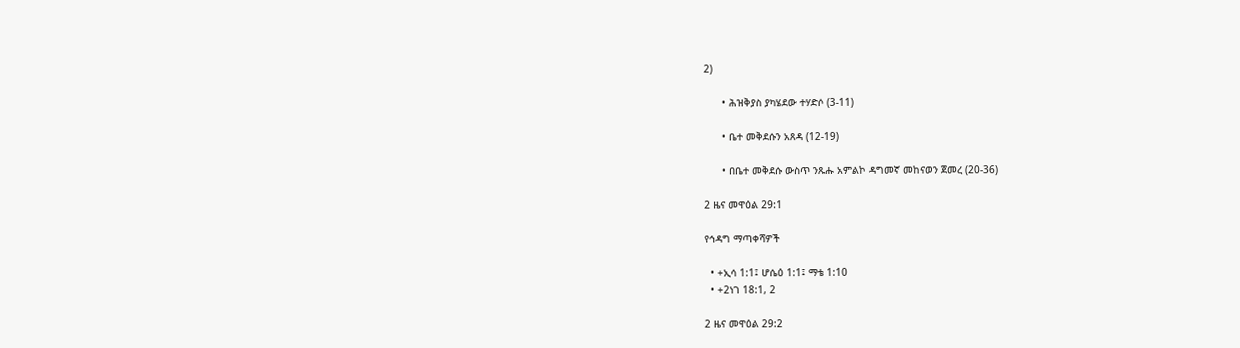2)

      • ሕዝቅያስ ያካሄደው ተሃድሶ (3-11)

      • ቤተ መቅደሱን አጸዳ (12-19)

      • በቤተ መቅደሱ ውስጥ ንጹሑ አምልኮ ዳግመኛ መከናወን ጀመረ (20-36)

2 ዜና መዋዕል 29:1

የኅዳግ ማጣቀሻዎች

  • +ኢሳ 1:1፤ ሆሴዕ 1:1፤ ማቴ 1:10
  • +2ነገ 18:1, 2

2 ዜና መዋዕል 29:2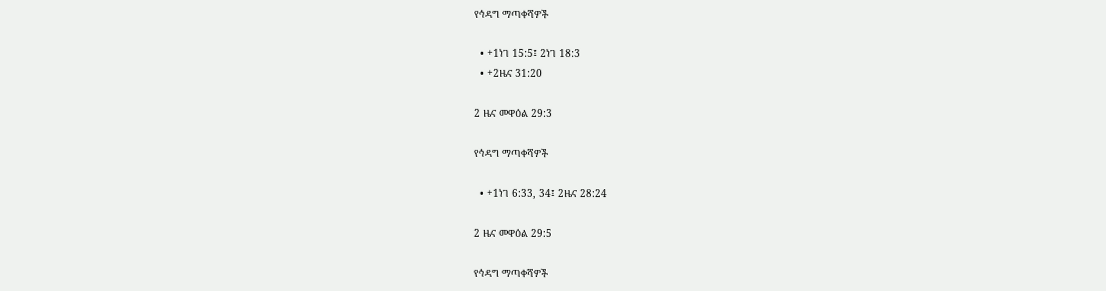የኅዳግ ማጣቀሻዎች

  • +1ነገ 15:5፤ 2ነገ 18:3
  • +2ዜና 31:20

2 ዜና መዋዕል 29:3

የኅዳግ ማጣቀሻዎች

  • +1ነገ 6:33, 34፤ 2ዜና 28:24

2 ዜና መዋዕል 29:5

የኅዳግ ማጣቀሻዎች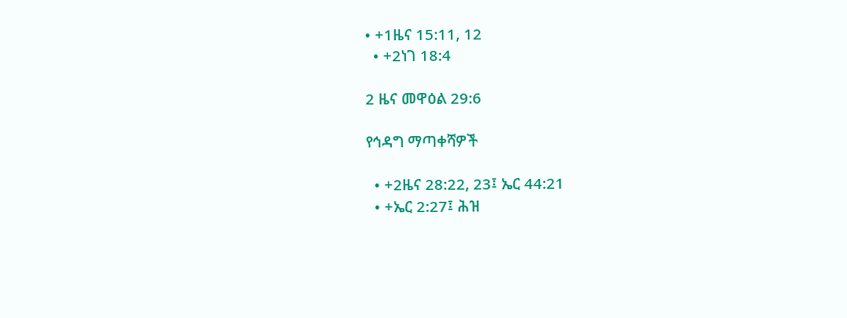• +1ዜና 15:11, 12
  • +2ነገ 18:4

2 ዜና መዋዕል 29:6

የኅዳግ ማጣቀሻዎች

  • +2ዜና 28:22, 23፤ ኤር 44:21
  • +ኤር 2:27፤ ሕዝ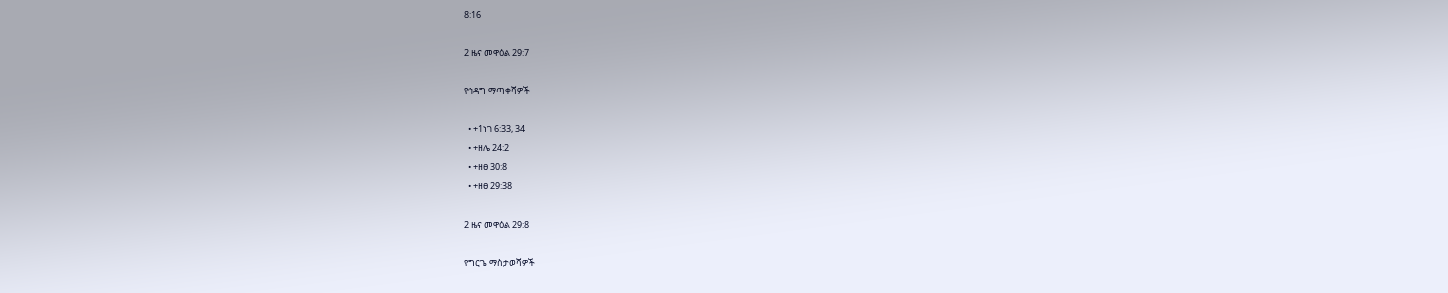8:16

2 ዜና መዋዕል 29:7

የኅዳግ ማጣቀሻዎች

  • +1ነገ 6:33, 34
  • +ዘሌ 24:2
  • +ዘፀ 30:8
  • +ዘፀ 29:38

2 ዜና መዋዕል 29:8

የግርጌ ማስታወሻዎች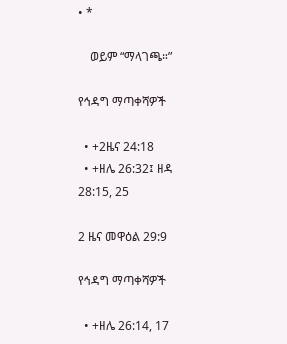• *

    ወይም “ማላገጫ።”

የኅዳግ ማጣቀሻዎች

  • +2ዜና 24:18
  • +ዘሌ 26:32፤ ዘዳ 28:15, 25

2 ዜና መዋዕል 29:9

የኅዳግ ማጣቀሻዎች

  • +ዘሌ 26:14, 17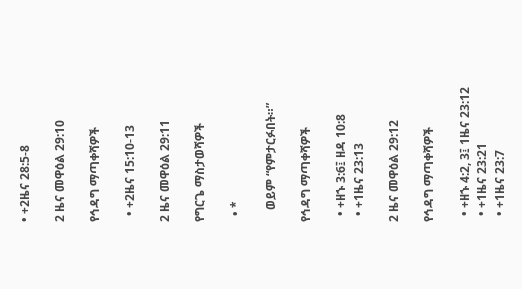• +2ዜና 28:5-8

2 ዜና መዋዕል 29:10

የኅዳግ ማጣቀሻዎች

  • +2ዜና 15:10-13

2 ዜና መዋዕል 29:11

የግርጌ ማስታወሻዎች

  • *

    ወይም “የምታርፉበት።”

የኅዳግ ማጣቀሻዎች

  • +ዘኁ 3:6፤ ዘዳ 10:8
  • +1ዜና 23:13

2 ዜና መዋዕል 29:12

የኅዳግ ማጣቀሻዎች

  • +ዘኁ 4:2, 3፤ 1ዜና 23:12
  • +1ዜና 23:21
  • +1ዜና 23:7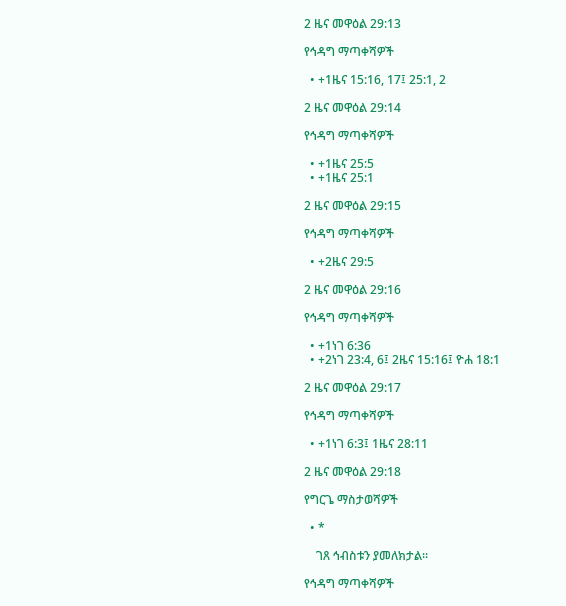2 ዜና መዋዕል 29:13

የኅዳግ ማጣቀሻዎች

  • +1ዜና 15:16, 17፤ 25:1, 2

2 ዜና መዋዕል 29:14

የኅዳግ ማጣቀሻዎች

  • +1ዜና 25:5
  • +1ዜና 25:1

2 ዜና መዋዕል 29:15

የኅዳግ ማጣቀሻዎች

  • +2ዜና 29:5

2 ዜና መዋዕል 29:16

የኅዳግ ማጣቀሻዎች

  • +1ነገ 6:36
  • +2ነገ 23:4, 6፤ 2ዜና 15:16፤ ዮሐ 18:1

2 ዜና መዋዕል 29:17

የኅዳግ ማጣቀሻዎች

  • +1ነገ 6:3፤ 1ዜና 28:11

2 ዜና መዋዕል 29:18

የግርጌ ማስታወሻዎች

  • *

    ገጸ ኅብስቱን ያመለክታል።

የኅዳግ ማጣቀሻዎች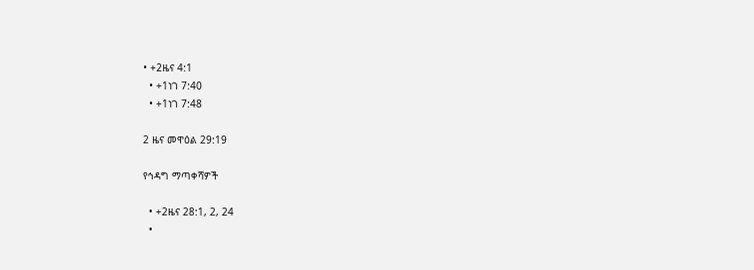• +2ዜና 4:1
  • +1ነገ 7:40
  • +1ነገ 7:48

2 ዜና መዋዕል 29:19

የኅዳግ ማጣቀሻዎች

  • +2ዜና 28:1, 2, 24
  •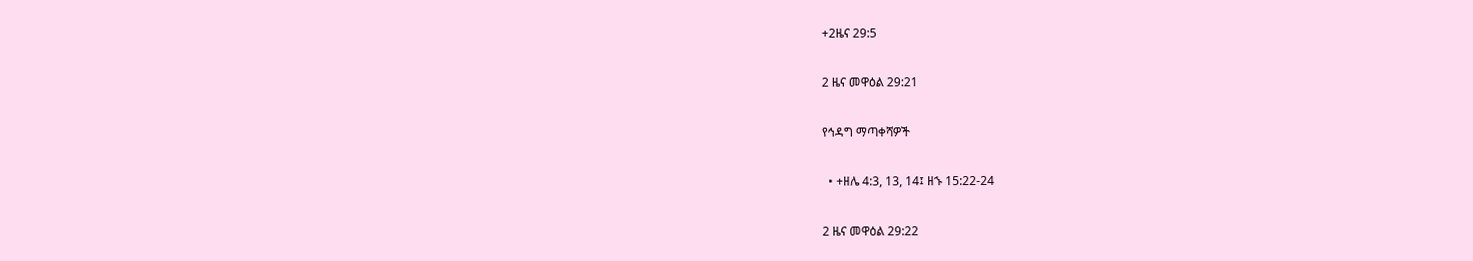+2ዜና 29:5

2 ዜና መዋዕል 29:21

የኅዳግ ማጣቀሻዎች

  • +ዘሌ 4:3, 13, 14፤ ዘኁ 15:22-24

2 ዜና መዋዕል 29:22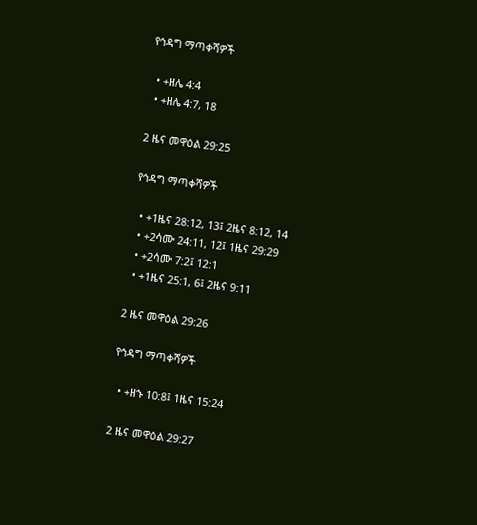የኅዳግ ማጣቀሻዎች

  • +ዘሌ 4:4
  • +ዘሌ 4:7, 18

2 ዜና መዋዕል 29:25

የኅዳግ ማጣቀሻዎች

  • +1ዜና 28:12, 13፤ 2ዜና 8:12, 14
  • +2ሳሙ 24:11, 12፤ 1ዜና 29:29
  • +2ሳሙ 7:2፤ 12:1
  • +1ዜና 25:1, 6፤ 2ዜና 9:11

2 ዜና መዋዕል 29:26

የኅዳግ ማጣቀሻዎች

  • +ዘኁ 10:8፤ 1ዜና 15:24

2 ዜና መዋዕል 29:27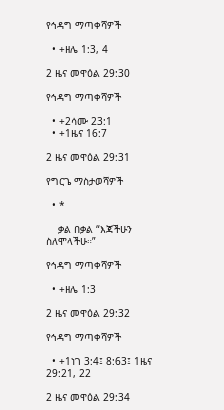የኅዳግ ማጣቀሻዎች

  • +ዘሌ 1:3, 4

2 ዜና መዋዕል 29:30

የኅዳግ ማጣቀሻዎች

  • +2ሳሙ 23:1
  • +1ዜና 16:7

2 ዜና መዋዕል 29:31

የግርጌ ማስታወሻዎች

  • *

    ቃል በቃል “እጃችሁን ስለሞላችሁ።”

የኅዳግ ማጣቀሻዎች

  • +ዘሌ 1:3

2 ዜና መዋዕል 29:32

የኅዳግ ማጣቀሻዎች

  • +1ነገ 3:4፤ 8:63፤ 1ዜና 29:21, 22

2 ዜና መዋዕል 29:34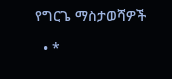የግርጌ ማስታወሻዎች

  • *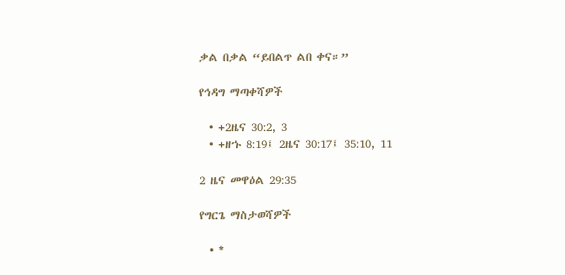ቃል በቃል “ይበልጥ ልበ ቀና።”

የኅዳግ ማጣቀሻዎች

  • +2ዜና 30:2, 3
  • +ዘኁ 8:19፤ 2ዜና 30:17፤ 35:10, 11

2 ዜና መዋዕል 29:35

የግርጌ ማስታወሻዎች

  • *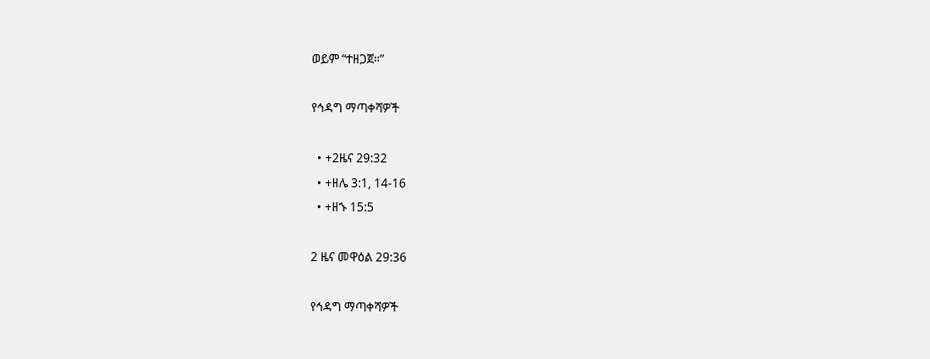ወይም “ተዘጋጀ።”

የኅዳግ ማጣቀሻዎች

  • +2ዜና 29:32
  • +ዘሌ 3:1, 14-16
  • +ዘኁ 15:5

2 ዜና መዋዕል 29:36

የኅዳግ ማጣቀሻዎች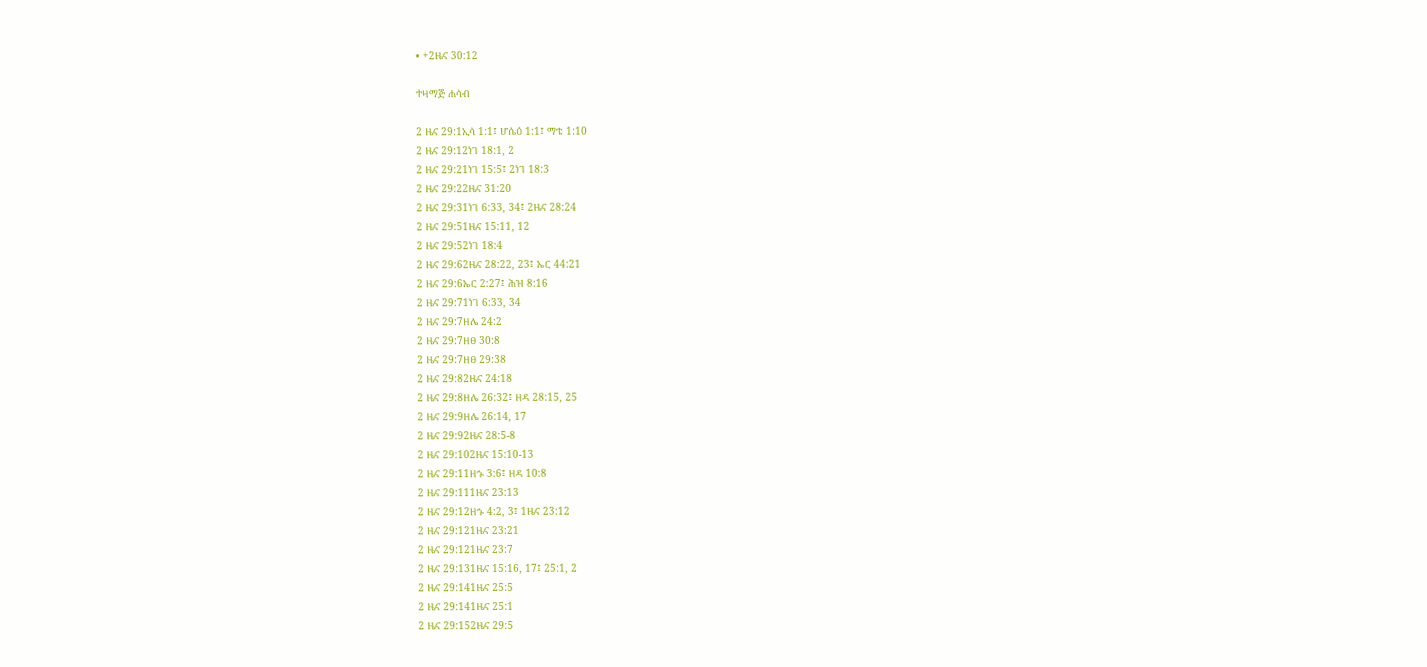• +2ዜና 30:12

ተዛማጅ ሐሳብ

2 ዜና 29:1ኢሳ 1:1፤ ሆሴዕ 1:1፤ ማቴ 1:10
2 ዜና 29:12ነገ 18:1, 2
2 ዜና 29:21ነገ 15:5፤ 2ነገ 18:3
2 ዜና 29:22ዜና 31:20
2 ዜና 29:31ነገ 6:33, 34፤ 2ዜና 28:24
2 ዜና 29:51ዜና 15:11, 12
2 ዜና 29:52ነገ 18:4
2 ዜና 29:62ዜና 28:22, 23፤ ኤር 44:21
2 ዜና 29:6ኤር 2:27፤ ሕዝ 8:16
2 ዜና 29:71ነገ 6:33, 34
2 ዜና 29:7ዘሌ 24:2
2 ዜና 29:7ዘፀ 30:8
2 ዜና 29:7ዘፀ 29:38
2 ዜና 29:82ዜና 24:18
2 ዜና 29:8ዘሌ 26:32፤ ዘዳ 28:15, 25
2 ዜና 29:9ዘሌ 26:14, 17
2 ዜና 29:92ዜና 28:5-8
2 ዜና 29:102ዜና 15:10-13
2 ዜና 29:11ዘኁ 3:6፤ ዘዳ 10:8
2 ዜና 29:111ዜና 23:13
2 ዜና 29:12ዘኁ 4:2, 3፤ 1ዜና 23:12
2 ዜና 29:121ዜና 23:21
2 ዜና 29:121ዜና 23:7
2 ዜና 29:131ዜና 15:16, 17፤ 25:1, 2
2 ዜና 29:141ዜና 25:5
2 ዜና 29:141ዜና 25:1
2 ዜና 29:152ዜና 29:5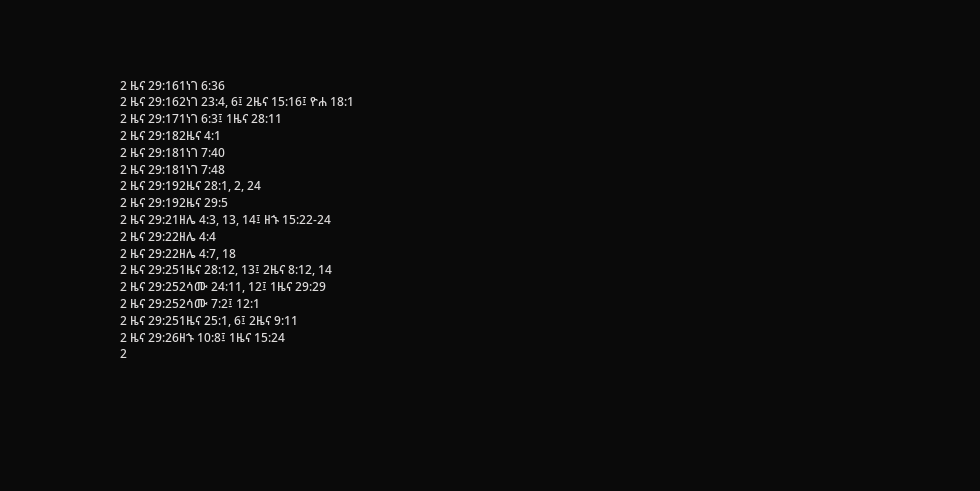2 ዜና 29:161ነገ 6:36
2 ዜና 29:162ነገ 23:4, 6፤ 2ዜና 15:16፤ ዮሐ 18:1
2 ዜና 29:171ነገ 6:3፤ 1ዜና 28:11
2 ዜና 29:182ዜና 4:1
2 ዜና 29:181ነገ 7:40
2 ዜና 29:181ነገ 7:48
2 ዜና 29:192ዜና 28:1, 2, 24
2 ዜና 29:192ዜና 29:5
2 ዜና 29:21ዘሌ 4:3, 13, 14፤ ዘኁ 15:22-24
2 ዜና 29:22ዘሌ 4:4
2 ዜና 29:22ዘሌ 4:7, 18
2 ዜና 29:251ዜና 28:12, 13፤ 2ዜና 8:12, 14
2 ዜና 29:252ሳሙ 24:11, 12፤ 1ዜና 29:29
2 ዜና 29:252ሳሙ 7:2፤ 12:1
2 ዜና 29:251ዜና 25:1, 6፤ 2ዜና 9:11
2 ዜና 29:26ዘኁ 10:8፤ 1ዜና 15:24
2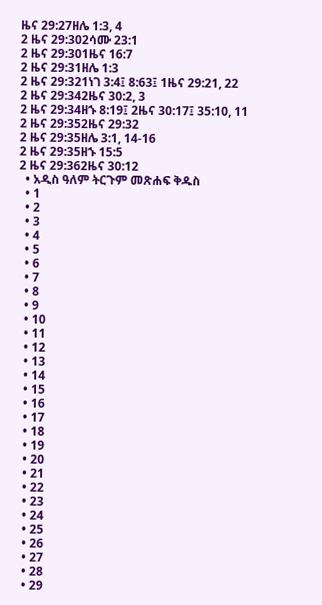ዜና 29:27ዘሌ 1:3, 4
2 ዜና 29:302ሳሙ 23:1
2 ዜና 29:301ዜና 16:7
2 ዜና 29:31ዘሌ 1:3
2 ዜና 29:321ነገ 3:4፤ 8:63፤ 1ዜና 29:21, 22
2 ዜና 29:342ዜና 30:2, 3
2 ዜና 29:34ዘኁ 8:19፤ 2ዜና 30:17፤ 35:10, 11
2 ዜና 29:352ዜና 29:32
2 ዜና 29:35ዘሌ 3:1, 14-16
2 ዜና 29:35ዘኁ 15:5
2 ዜና 29:362ዜና 30:12
  • አዲስ ዓለም ትርጉም መጽሐፍ ቅዱስ
  • 1
  • 2
  • 3
  • 4
  • 5
  • 6
  • 7
  • 8
  • 9
  • 10
  • 11
  • 12
  • 13
  • 14
  • 15
  • 16
  • 17
  • 18
  • 19
  • 20
  • 21
  • 22
  • 23
  • 24
  • 25
  • 26
  • 27
  • 28
  • 29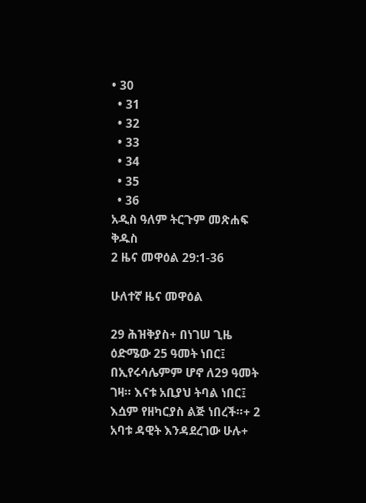• 30
  • 31
  • 32
  • 33
  • 34
  • 35
  • 36
አዲስ ዓለም ትርጉም መጽሐፍ ቅዱስ
2 ዜና መዋዕል 29:1-36

ሁለተኛ ዜና መዋዕል

29 ሕዝቅያስ+ በነገሠ ጊዜ ዕድሜው 25 ዓመት ነበር፤ በኢየሩሳሌምም ሆኖ ለ29 ዓመት ገዛ። እናቱ አቢያህ ትባል ነበር፤ እሷም የዘካርያስ ልጅ ነበረች።+ 2 አባቱ ዳዊት እንዳደረገው ሁሉ+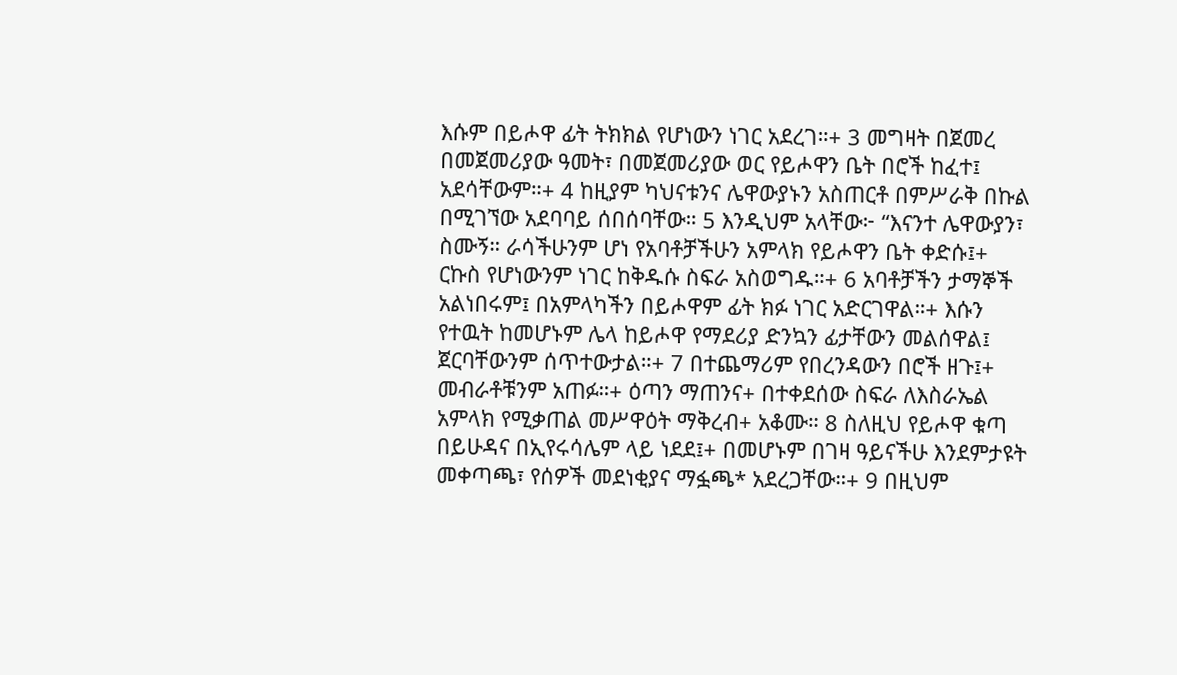እሱም በይሖዋ ፊት ትክክል የሆነውን ነገር አደረገ።+ 3 መግዛት በጀመረ በመጀመሪያው ዓመት፣ በመጀመሪያው ወር የይሖዋን ቤት በሮች ከፈተ፤ አደሳቸውም።+ 4 ከዚያም ካህናቱንና ሌዋውያኑን አስጠርቶ በምሥራቅ በኩል በሚገኘው አደባባይ ሰበሰባቸው። 5 እንዲህም አላቸው፦ “እናንተ ሌዋውያን፣ ስሙኝ። ራሳችሁንም ሆነ የአባቶቻችሁን አምላክ የይሖዋን ቤት ቀድሱ፤+ ርኩስ የሆነውንም ነገር ከቅዱሱ ስፍራ አስወግዱ።+ 6 አባቶቻችን ታማኞች አልነበሩም፤ በአምላካችን በይሖዋም ፊት ክፉ ነገር አድርገዋል።+ እሱን የተዉት ከመሆኑም ሌላ ከይሖዋ የማደሪያ ድንኳን ፊታቸውን መልሰዋል፤ ጀርባቸውንም ሰጥተውታል።+ 7 በተጨማሪም የበረንዳውን በሮች ዘጉ፤+ መብራቶቹንም አጠፉ።+ ዕጣን ማጠንና+ በተቀደሰው ስፍራ ለእስራኤል አምላክ የሚቃጠል መሥዋዕት ማቅረብ+ አቆሙ። 8 ስለዚህ የይሖዋ ቁጣ በይሁዳና በኢየሩሳሌም ላይ ነደደ፤+ በመሆኑም በገዛ ዓይናችሁ እንደምታዩት መቀጣጫ፣ የሰዎች መደነቂያና ማፏጫ* አደረጋቸው።+ 9 በዚህም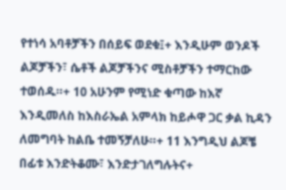የተነሳ አባቶቻችን በሰይፍ ወደቁ፤+ እንዲሁም ወንዶች ልጆቻችን፣ ሴቶች ልጆቻችንና ሚስቶቻችን ተማርከው ተወሰዱ።+ 10 አሁንም የሚነድ ቁጣው ከእኛ እንዲመለስ ከእስራኤል አምላክ ከይሖዋ ጋር ቃል ኪዳን ለመግባት ከልቤ ተመኝቻለሁ።+ 11 እንግዲህ ልጆቼ በፊቱ እንድትቆሙ፣ እንድታገለግሉትና+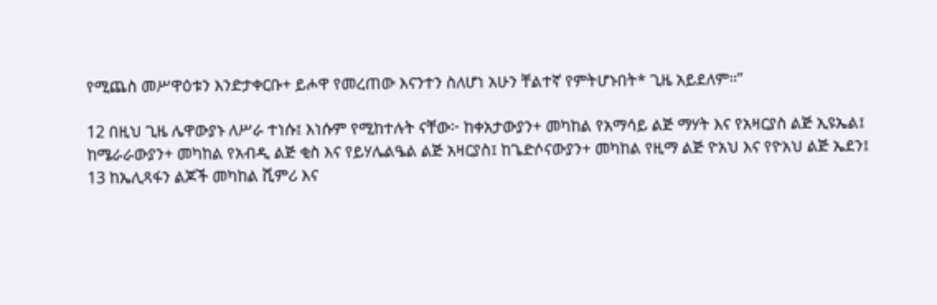የሚጨስ መሥዋዕቱን እንድታቀርቡ+ ይሖዋ የመረጠው እናንተን ስለሆነ አሁን ቸልተኛ የምትሆኑበት* ጊዜ አይደለም።”

12 በዚህ ጊዜ ሌዋውያኑ ለሥራ ተነሱ፤ እነሱም የሚከተሉት ናቸው፦ ከቀአታውያን+ መካከል የአማሳይ ልጅ ማሃት እና የአዛርያስ ልጅ ኢዩኤል፤ ከሜራራውያን+ መካከል የአብዲ ልጅ ቂስ እና የይሃሌልዔል ልጅ አዛርያስ፤ ከጌድሶናውያን+ መካከል የዚማ ልጅ ዮአህ እና የዮአህ ልጅ ኤደን፤ 13 ከኤሊጻፋን ልጆች መካከል ሺምሪ እና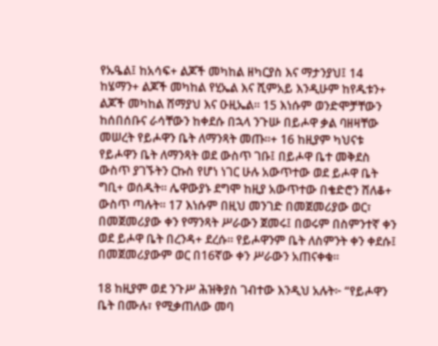የኡዔል፤ ከአሳፍ+ ልጆች መካከል ዘካርያስ እና ማታንያህ፤ 14 ከሄማን+ ልጆች መካከል የሂኤል እና ሺምአይ እንዲሁም ከየዱቱን+ ልጆች መካከል ሸማያህ እና ዑዚኤል። 15 እነሱም ወንድሞቻቸውን ከሰበሰቡና ራሳቸውን ከቀደሱ በኋላ ንጉሡ በይሖዋ ቃል ባዘዛቸው መሠረት የይሖዋን ቤት ለማንጻት መጡ።+ 16 ከዚያም ካህናቱ የይሖዋን ቤት ለማንጻት ወደ ውስጥ ገቡ፤ በይሖዋ ቤተ መቅደስ ውስጥ ያገኙትን ርኩስ የሆነ ነገር ሁሉ አውጥተው ወደ ይሖዋ ቤት ግቢ+ ወሰዱት። ሌዋውያኑ ደግሞ ከዚያ አውጥተው በቄድሮን ሸለቆ+ ውስጥ ጣሉት። 17 እነሱም በዚህ መንገድ በመጀመሪያው ወር፣ በመጀመሪያው ቀን የማንጻት ሥራውን ጀመሩ፤ በወሩም በስምንተኛ ቀን ወደ ይሖዋ ቤት በረንዳ+ ደረሱ። የይሖዋንም ቤት ለስምንት ቀን ቀደሱ፤ በመጀመሪያውም ወር በ16ኛው ቀን ሥራውን አጠናቀቁ።

18 ከዚያም ወደ ንጉሥ ሕዝቅያስ ገብተው እንዲህ አሉት፦ “የይሖዋን ቤት በሙሉ፣ የሚቃጠለው መባ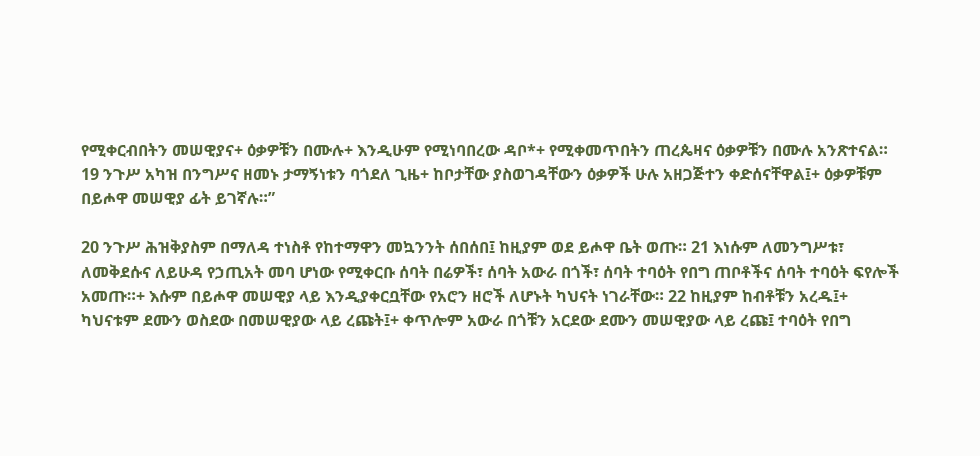የሚቀርብበትን መሠዊያና+ ዕቃዎቹን በሙሉ+ እንዲሁም የሚነባበረው ዳቦ*+ የሚቀመጥበትን ጠረጴዛና ዕቃዎቹን በሙሉ አንጽተናል። 19 ንጉሥ አካዝ በንግሥና ዘመኑ ታማኝነቱን ባጎደለ ጊዜ+ ከቦታቸው ያስወገዳቸውን ዕቃዎች ሁሉ አዘጋጅተን ቀድሰናቸዋል፤+ ዕቃዎቹም በይሖዋ መሠዊያ ፊት ይገኛሉ።”

20 ንጉሥ ሕዝቅያስም በማለዳ ተነስቶ የከተማዋን መኳንንት ሰበሰበ፤ ከዚያም ወደ ይሖዋ ቤት ወጡ። 21 እነሱም ለመንግሥቱ፣ ለመቅደሱና ለይሁዳ የኃጢአት መባ ሆነው የሚቀርቡ ሰባት በሬዎች፣ ሰባት አውራ በጎች፣ ሰባት ተባዕት የበግ ጠቦቶችና ሰባት ተባዕት ፍየሎች አመጡ።+ እሱም በይሖዋ መሠዊያ ላይ እንዲያቀርቧቸው የአሮን ዘሮች ለሆኑት ካህናት ነገራቸው። 22 ከዚያም ከብቶቹን አረዱ፤+ ካህናቱም ደሙን ወስደው በመሠዊያው ላይ ረጩት፤+ ቀጥሎም አውራ በጎቹን አርደው ደሙን መሠዊያው ላይ ረጩ፤ ተባዕት የበግ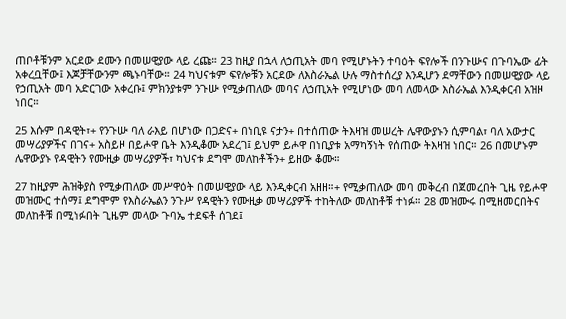ጠቦቶቹንም አርደው ደሙን በመሠዊያው ላይ ረጩ። 23 ከዚያ በኋላ ለኃጢአት መባ የሚሆኑትን ተባዕት ፍየሎች በንጉሡና በጉባኤው ፊት አቀረቧቸው፤ እጆቻቸውንም ጫኑባቸው። 24 ካህናቱም ፍየሎቹን አርደው ለእስራኤል ሁሉ ማስተሰረያ እንዲሆን ደማቸውን በመሠዊያው ላይ የኃጢአት መባ አድርገው አቀረቡ፤ ምክንያቱም ንጉሡ የሚቃጠለው መባና ለኃጢአት የሚሆነው መባ ለመላው እስራኤል እንዲቀርብ አዝዞ ነበር።

25 እሱም በዳዊት፣+ የንጉሡ ባለ ራእይ በሆነው በጋድና+ በነቢዩ ናታን+ በተሰጠው ትእዛዝ መሠረት ሌዋውያኑን ሲምባል፣ ባለ አውታር መሣሪያዎችና በገና+ አስይዞ በይሖዋ ቤት እንዲቆሙ አደረገ፤ ይህም ይሖዋ በነቢያቱ አማካኝነት የሰጠው ትእዛዝ ነበር። 26 በመሆኑም ሌዋውያኑ የዳዊትን የሙዚቃ መሣሪያዎች፣ ካህናቱ ደግሞ መለከቶችን+ ይዘው ቆሙ።

27 ከዚያም ሕዝቅያስ የሚቃጠለው መሥዋዕት በመሠዊያው ላይ እንዲቀርብ አዘዘ።+ የሚቃጠለው መባ መቅረብ በጀመረበት ጊዜ የይሖዋ መዝሙር ተሰማ፤ ደግሞም የእስራኤልን ንጉሥ የዳዊትን የሙዚቃ መሣሪያዎች ተከትለው መለከቶቹ ተነፉ። 28 መዝሙሩ በሚዘመርበትና መለከቶቹ በሚነፉበት ጊዜም መላው ጉባኤ ተደፍቶ ሰገደ፤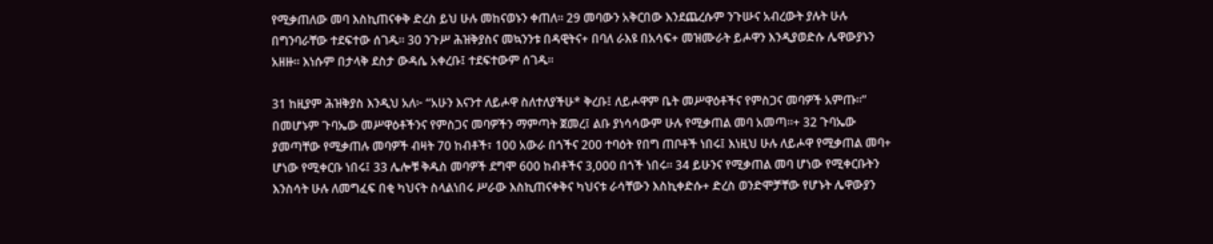የሚቃጠለው መባ እስኪጠናቀቅ ድረስ ይህ ሁሉ መከናወኑን ቀጠለ። 29 መባውን አቅርበው እንደጨረሱም ንጉሡና አብረውት ያሉት ሁሉ በግንባራቸው ተደፍተው ሰገዱ። 30 ንጉሥ ሕዝቅያስና መኳንንቱ በዳዊትና+ በባለ ራእዩ በአሳፍ+ መዝሙራት ይሖዋን እንዲያወድሱ ሌዋውያኑን አዘዙ። እነሱም በታላቅ ደስታ ውዳሴ አቀረቡ፤ ተደፍተውም ሰገዱ።

31 ከዚያም ሕዝቅያስ እንዲህ አለ፦ “አሁን እናንተ ለይሖዋ ስለተለያችሁ* ቅረቡ፤ ለይሖዋም ቤት መሥዋዕቶችና የምስጋና መባዎች አምጡ።” በመሆኑም ጉባኤው መሥዋዕቶችንና የምስጋና መባዎችን ማምጣት ጀመረ፤ ልቡ ያነሳሳውም ሁሉ የሚቃጠል መባ አመጣ።+ 32 ጉባኤው ያመጣቸው የሚቃጠሉ መባዎች ብዛት 70 ከብቶች፣ 100 አውራ በጎችና 200 ተባዕት የበግ ጠቦቶች ነበሩ፤ እነዚህ ሁሉ ለይሖዋ የሚቃጠል መባ+ ሆነው የሚቀርቡ ነበሩ፤ 33 ሌሎቹ ቅዱስ መባዎች ደግሞ 600 ከብቶችና 3,000 በጎች ነበሩ። 34 ይሁንና የሚቃጠል መባ ሆነው የሚቀርቡትን እንስሳት ሁሉ ለመግፈፍ በቂ ካህናት ስላልነበሩ ሥራው እስኪጠናቀቅና ካህናቱ ራሳቸውን እስኪቀድሱ+ ድረስ ወንድሞቻቸው የሆኑት ሌዋውያን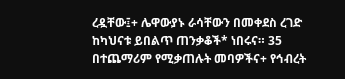ረዷቸው፤+ ሌዋውያኑ ራሳቸውን በመቀደስ ረገድ ከካህናቱ ይበልጥ ጠንቃቆች* ነበሩና። 35 በተጨማሪም የሚቃጠሉት መባዎችና+ የኅብረት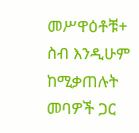መሥዋዕቶቹ+ ስብ እንዲሁም ከሚቃጠሉት መባዎች ጋር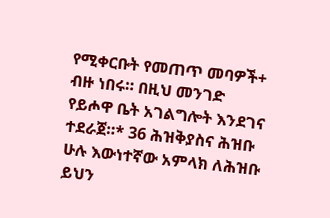የሚቀርቡት የመጠጥ መባዎች+ ብዙ ነበሩ። በዚህ መንገድ የይሖዋ ቤት አገልግሎት እንደገና ተደራጀ።* 36 ሕዝቅያስና ሕዝቡ ሁሉ እውነተኛው አምላክ ለሕዝቡ ይህን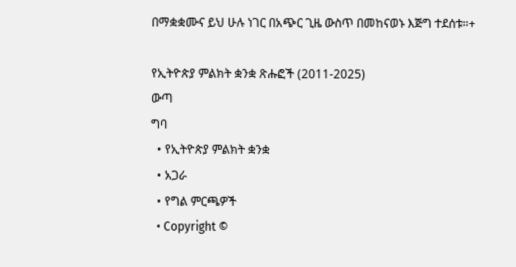በማቋቋሙና ይህ ሁሉ ነገር በአጭር ጊዜ ውስጥ በመከናወኑ እጅግ ተደሰቱ።+

የኢትዮጵያ ምልክት ቋንቋ ጽሑፎች (2011-2025)
ውጣ
ግባ
  • የኢትዮጵያ ምልክት ቋንቋ
  • አጋራ
  • የግል ምርጫዎች
  • Copyright ©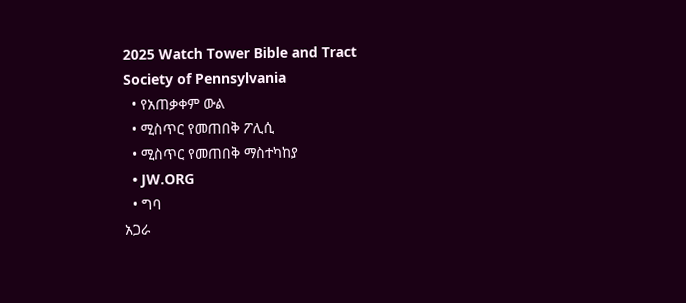2025 Watch Tower Bible and Tract Society of Pennsylvania
  • የአጠቃቀም ውል
  • ሚስጥር የመጠበቅ ፖሊሲ
  • ሚስጥር የመጠበቅ ማስተካከያ
  • JW.ORG
  • ግባ
አጋራ